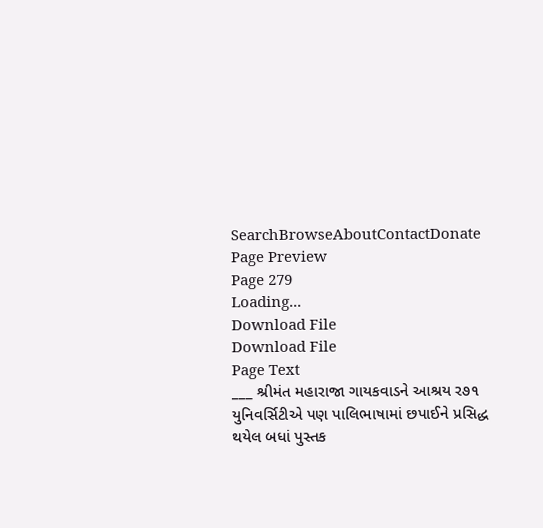SearchBrowseAboutContactDonate
Page Preview
Page 279
Loading...
Download File
Download File
Page Text
___ શ્રીમંત મહારાજા ગાયકવાડને આશ્રય ર૭૧ યુનિવર્સિટીએ પણ પાલિભાષામાં છપાઈને પ્રસિદ્ધ થયેલ બધાં પુસ્તક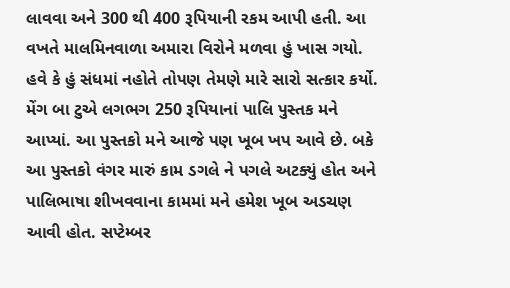લાવવા અને 300 થી 400 રૂપિયાની રકમ આપી હતી. આ વખતે માલમિનવાળા અમારા વિરોને મળવા હું ખાસ ગયો. હવે કે હું સંધમાં નહોતે તોપણ તેમણે મારે સારો સત્કાર કર્યો. મેંગ બા ટુએ લગભગ 250 રૂપિયાનાં પાલિ પુસ્તક મને આપ્યાં. આ પુસ્તકો મને આજે પણ ખૂબ ખપ આવે છે. બકે આ પુસ્તકો વંગર મારું કામ ડગલે ને પગલે અટક્યું હોત અને પાલિભાષા શીખવવાના કામમાં મને હમેશ ખૂબ અડચણ આવી હોત. સપ્ટેમ્બર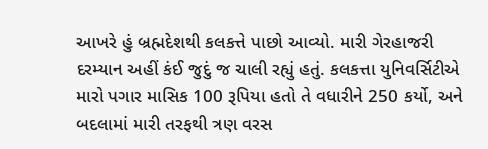આખરે હું બ્રહ્મદેશથી કલકત્તે પાછો આવ્યો. મારી ગેરહાજરી દરમ્યાન અહીં કંઈ જુદું જ ચાલી રહ્યું હતું. કલકત્તા યુનિવર્સિટીએ મારો પગાર માસિક 100 રૂપિયા હતો તે વધારીને 250 કર્યો, અને બદલામાં મારી તરફથી ત્રણ વરસ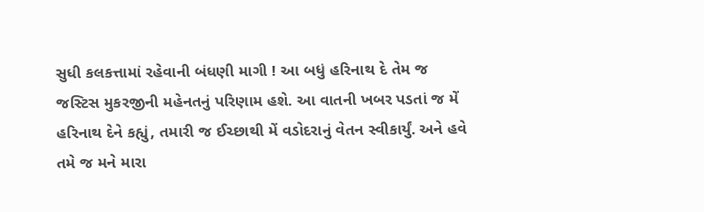સુધી કલકત્તામાં રહેવાની બંધણી માગી ! આ બધું હરિનાથ દે તેમ જ જસ્ટિસ મુકરજીની મહેનતનું પરિણામ હશે. આ વાતની ખબર પડતાં જ મેં હરિનાથ દેને કહ્યું, તમારી જ ઈચ્છાથી મેં વડોદરાનું વેતન સ્વીકાર્યું. અને હવે તમે જ મને મારા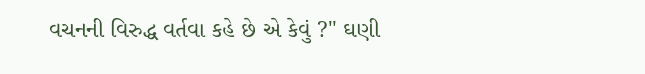વચનની વિરુદ્ધ વર્તવા કહે છે એ કેવું ?" ઘણી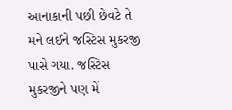આનાકાની પછી છેવટે તે મને લઈને જસ્ટિસ મુકરજી પાસે ગયા. જસ્ટિસ મુકરજીને પણ મેં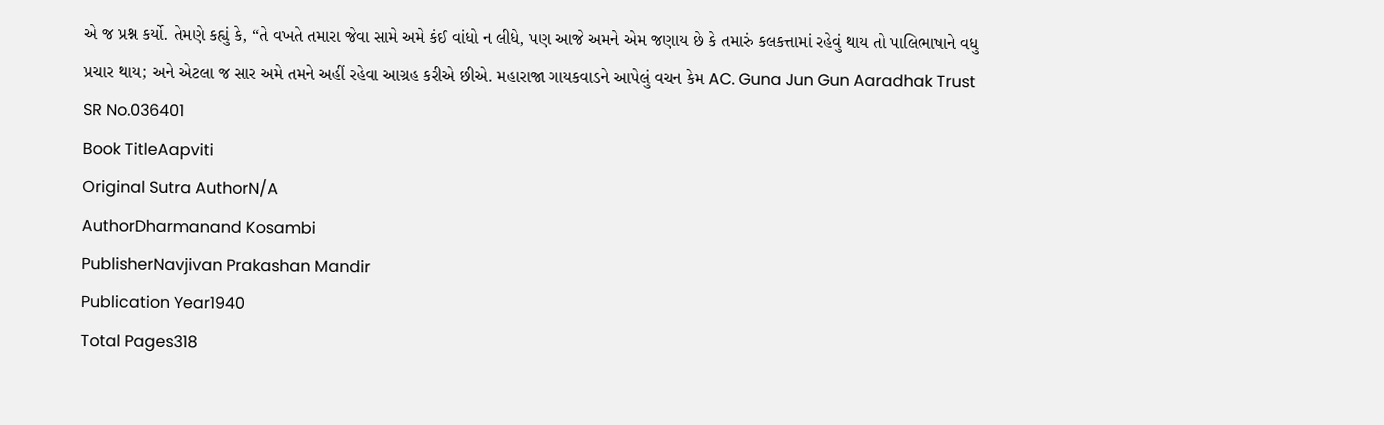એ જ પ્રશ્ન કર્યો. તેમણે કહ્યું કે, “તે વખતે તમારા જેવા સામે અમે કંઈ વાંધો ન લીધે, પણ આજે અમને એમ જણાય છે કે તમારું કલકત્તામાં રહેવું થાય તો પાલિભાષાને વધુ પ્રચાર થાય; અને એટલા જ સાર અમે તમને અહીં રહેવા આગ્રહ કરીએ છીએ. મહારાજા ગાયકવાડને આપેલું વચન કેમ AC. Guna Jun Gun Aaradhak Trust
SR No.036401
Book TitleAapviti
Original Sutra AuthorN/A
AuthorDharmanand Kosambi
PublisherNavjivan Prakashan Mandir
Publication Year1940
Total Pages318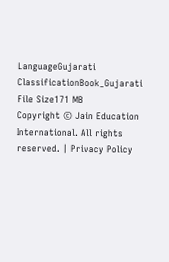LanguageGujarati
ClassificationBook_Gujarati
File Size171 MB
Copyright © Jain Education International. All rights reserved. | Privacy Policy